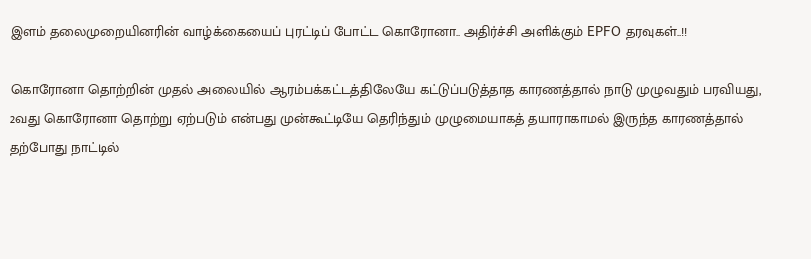இளம் தலைமுறையினரின் வாழ்க்கையைப் புரட்டிப் போட்ட கொரோனா.. அதிர்ச்சி அளிக்கும் EPFO தரவுகள்..!!

கொரோனா தொற்றின் முதல் அலையில் ஆரம்பக்கட்டத்திலேயே கட்டுப்படுத்தாத காரணத்தால் நாடு முழுவதும் பரவியது, 2வது கொரோனா தொற்று ஏற்படும் என்பது முன்கூட்டியே தெரிந்தும் முழுமையாகத் தயாராகாமல் இருந்த காரணத்தால் தற்போது நாட்டில்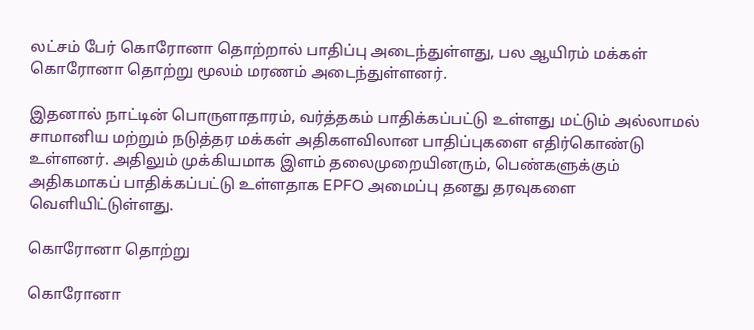லட்சம் பேர் கொரோனா தொற்றால் பாதிப்பு அடைந்துள்ளது, பல ஆயிரம் மக்கள் கொரோனா தொற்று மூலம் மரணம் அடைந்துள்ளனர்.

இதனால் நாட்டின் பொருளாதாரம், வர்த்தகம் பாதிக்கப்பட்டு உள்ளது மட்டும் அல்லாமல் சாமானிய மற்றும் நடுத்தர மக்கள் அதிகளவிலான பாதிப்புகளை எதிர்கொண்டு உள்ளனர். அதிலும் முக்கியமாக இளம் தலைமுறையினரும், பெண்களுக்கும் அதிகமாகப் பாதிக்கப்பட்டு உள்ளதாக EPFO அமைப்பு தனது தரவுகளை வெளியிட்டுள்ளது.

கொரோனா தொற்று

கொரோனா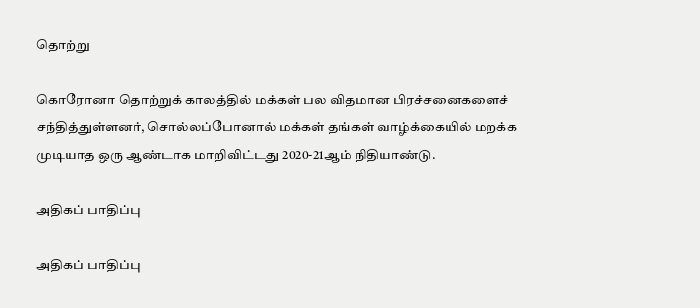தொற்று

கொரோனா தொற்றுக் காலத்தில் மக்கள் பல விதமான பிரச்சனைகளைச் சந்தித்துள்ளனர், சொல்லப்போனால் மக்கள் தங்கள் வாழ்க்கையில் மறக்க முடியாத ஒரு ஆண்டாக மாறிவிட்டது 2020-21ஆம் நிதியாண்டு.

அதிகப் பாதிப்பு

அதிகப் பாதிப்பு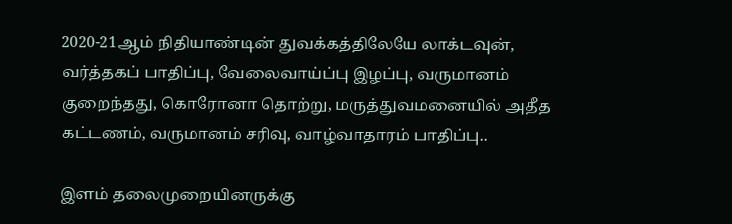2020-21ஆம் நிதியாண்டின் துவக்கத்திலேயே லாக்டவுன், வர்த்தகப் பாதிப்பு, வேலைவாய்ப்பு இழப்பு, வருமானம் குறைந்தது, கொரோனா தொற்று, மருத்துவமனையில் அதீத கட்டணம், வருமானம் சரிவு, வாழ்வாதாரம் பாதிப்பு..

இளம் தலைமுறையினருக்கு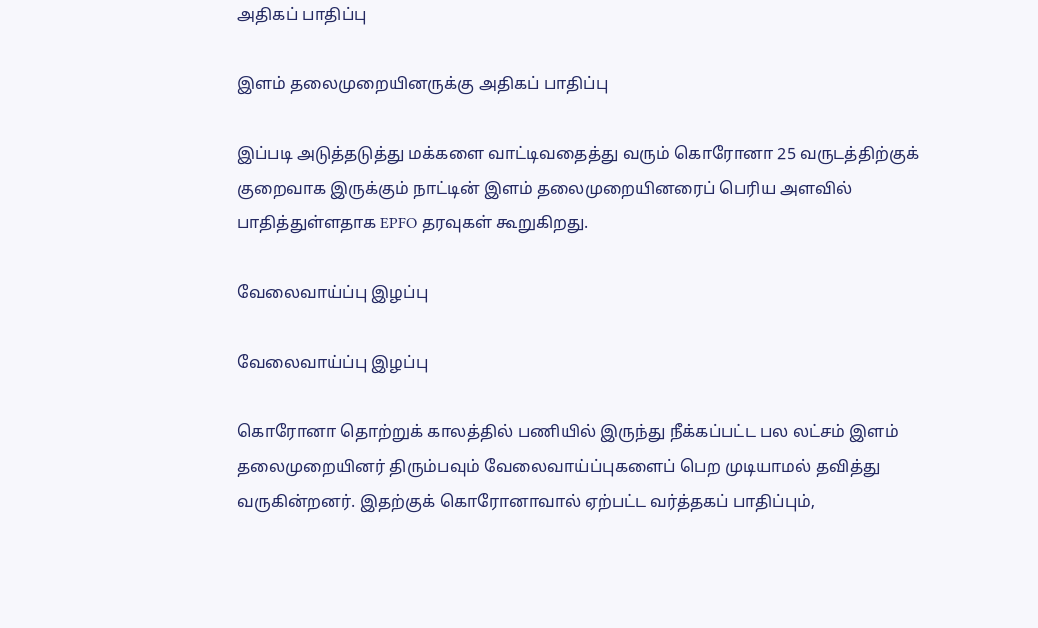அதிகப் பாதிப்பு

இளம் தலைமுறையினருக்கு அதிகப் பாதிப்பு

இப்படி அடுத்தடுத்து மக்களை வாட்டிவதைத்து வரும் கொரோனா 25 வருடத்திற்குக் குறைவாக இருக்கும் நாட்டின் இளம் தலைமுறையினரைப் பெரிய அளவில் பாதித்துள்ளதாக EPFO தரவுகள் கூறுகிறது.

வேலைவாய்ப்பு இழப்பு

வேலைவாய்ப்பு இழப்பு

கொரோனா தொற்றுக் காலத்தில் பணியில் இருந்து நீக்கப்பட்ட பல லட்சம் இளம் தலைமுறையினர் திரும்பவும் வேலைவாய்ப்புகளைப் பெற முடியாமல் தவித்து வருகின்றனர். இதற்குக் கொரோனாவால் ஏற்பட்ட வர்த்தகப் பாதிப்பும்,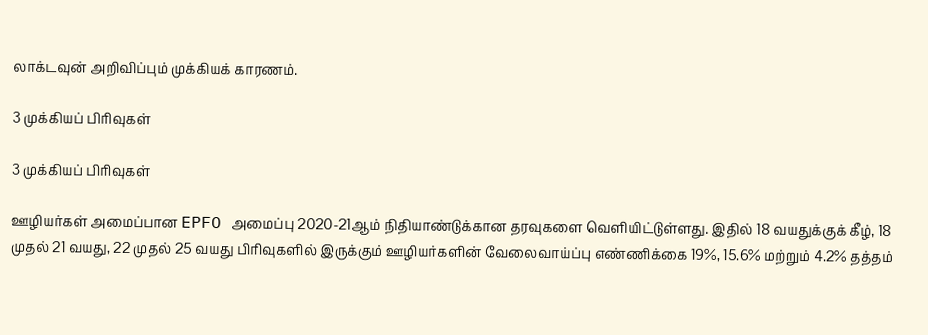லாக்டவுன் அறிவிப்பும் முக்கியக் காரணம்.

3 முக்கியப் பிரிவுகள்

3 முக்கியப் பிரிவுகள்

ஊழியர்கள் அமைப்பான EPFO அமைப்பு 2020-21ஆம் நிதியாண்டுக்கான தரவுகளை வெளியிட்டுள்ளது. இதில் 18 வயதுக்குக் கீழ், 18 முதல் 21 வயது, 22 முதல் 25 வயது பிரிவுகளில் இருக்கும் ஊழியர்களின் வேலைவாய்ப்பு எண்ணிக்கை 19%, 15.6% மற்றும் 4.2% தத்தம்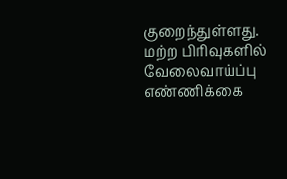குறைந்துள்ளது. மற்ற பிரிவுகளில் வேலைவாய்ப்பு எண்ணிக்கை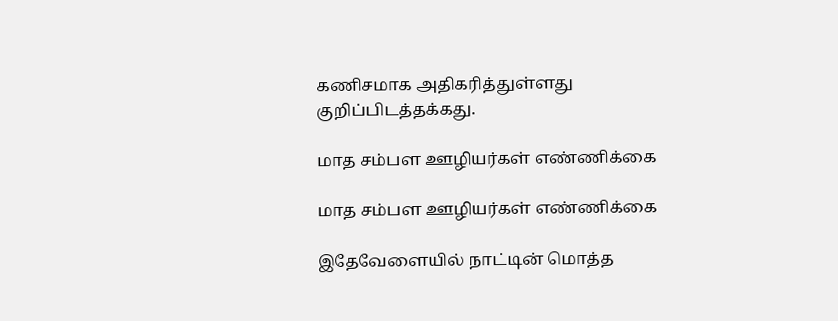கணிசமாக அதிகரித்துள்ளது குறிப்பிடத்தக்கது.

மாத சம்பள ஊழியர்கள் எண்ணிக்கை

மாத சம்பள ஊழியர்கள் எண்ணிக்கை

இதேவேளையில் நாட்டின் மொத்த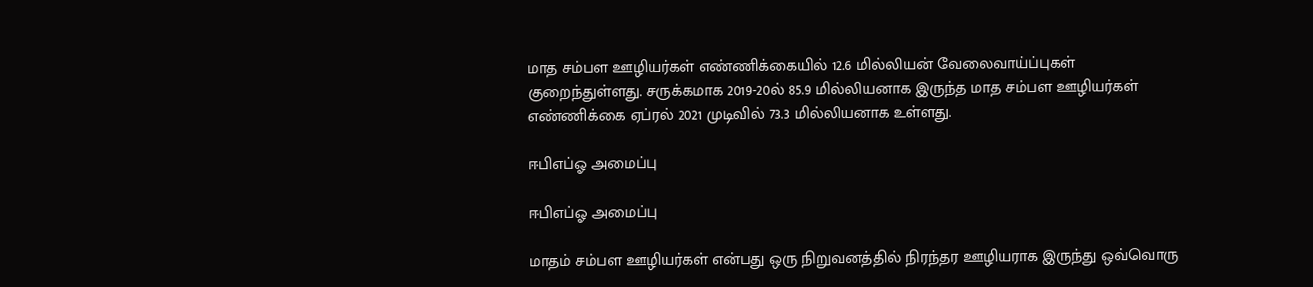மாத சம்பள ஊழியர்கள் எண்ணிக்கையில் 12.6 மில்லியன் வேலைவாய்ப்புகள் குறைந்துள்ளது. சருக்கமாக 2019-20ல் 85.9 மில்லியனாக இருந்த மாத சம்பள ஊழியர்கள் எண்ணிக்கை ஏப்ரல் 2021 முடிவில் 73.3 மில்லியனாக உள்ளது.

ஈபிஎப்ஓ அமைப்பு

ஈபிஎப்ஓ அமைப்பு

மாதம் சம்பள ஊழியர்கள் என்பது ஒரு நிறுவனத்தில் நிரந்தர ஊழியராக இருந்து ஒவ்வொரு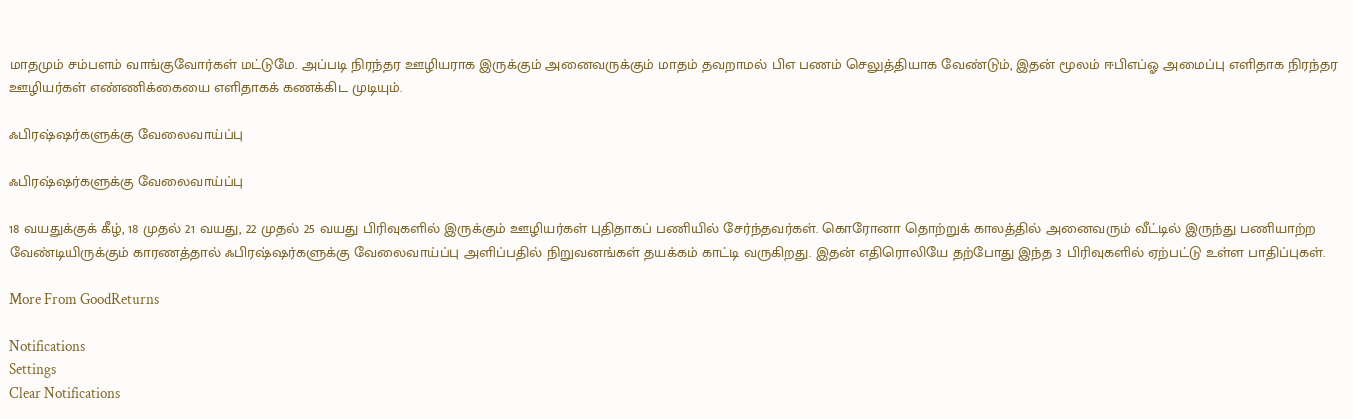மாதமும் சம்பளம் வாங்குவோர்கள் மட்டுமே. அப்படி நிரந்தர ஊழியராக இருக்கும் அனைவருக்கும் மாதம் தவறாமல் பிஎ பணம் செலுத்தியாக வேண்டும், இதன் மூலம் ஈபிஎப்ஓ அமைப்பு எளிதாக நிரந்தர ஊழியர்கள் எண்ணிக்கையை எளிதாகக் கணக்கிட முடியும்.

ஃபிரஷ்ஷர்களுக்கு வேலைவாய்ப்பு

ஃபிரஷ்ஷர்களுக்கு வேலைவாய்ப்பு

18 வயதுக்குக் கீழ், 18 முதல் 21 வயது, 22 முதல் 25 வயது பிரிவுகளில் இருக்கும் ஊழியர்கள் புதிதாகப் பணியில் சேர்ந்தவர்கள். கொரோனா தொற்றுக் காலத்தில் அனைவரும் வீட்டில் இருந்து பணியாற்ற வேண்டியிருக்கும் காரணத்தால் ஃபிரஷ்ஷர்களுக்கு வேலைவாய்ப்பு அளிப்பதில் நிறுவனங்கள் தயக்கம் காட்டி வருகிறது. இதன் எதிரொலியே தற்போது இந்த 3 பிரிவுகளில் ஏற்பட்டு உள்ள பாதிப்புகள்.

More From GoodReturns

Notifications
Settings
Clear Notifications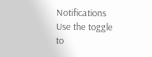Notifications
Use the toggle to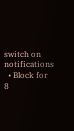switch on notifications
  • Block for 8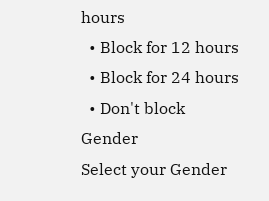hours
  • Block for 12 hours
  • Block for 24 hours
  • Don't block
Gender
Select your Gender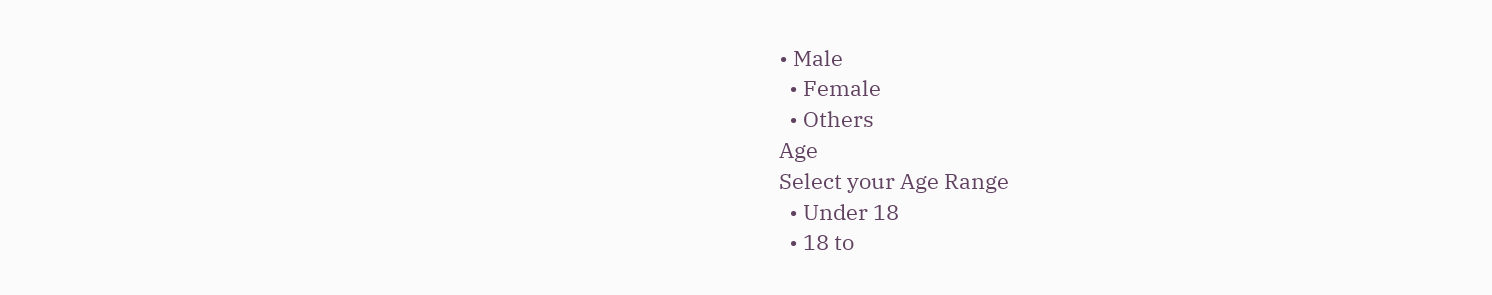• Male
  • Female
  • Others
Age
Select your Age Range
  • Under 18
  • 18 to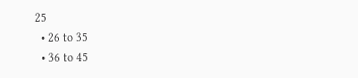25
  • 26 to 35
  • 36 to 45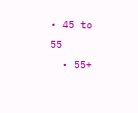• 45 to 55
  • 55+